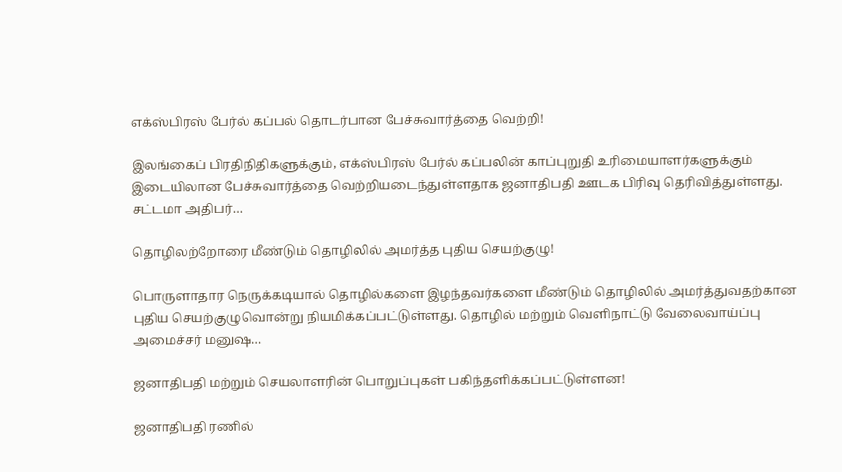எக்ஸ்பிரஸ் பேர்ல் கப்பல் தொடர்பான பேச்சுவார்த்தை வெற்றி!

இலங்கைப் பிரதிநிதிகளுக்கும், எக்ஸ்பிரஸ் பேர்ல் கப்பலின் காப்புறுதி உரிமையாளர்களுக்கும் இடையிலான பேச்சுவார்த்தை வெற்றியடைந்துள்ளதாக ஜனாதிபதி ஊடக பிரிவு தெரிவித்துள்ளது. சட்டமா அதிபர்…

தொழிலற்றோரை மீண்டும் தொழிலில் அமர்த்த புதிய செயற்குழு!

பொருளாதார நெருக்கடியால் தொழில்களை இழந்தவர்களை மீண்டும் தொழிலில் அமர்த்துவதற்கான புதிய செயற்குழுவொன்று நியமிக்கப்பட்டுள்ளது. தொழில் மற்றும் வெளிநாட்டு வேலைவாய்ப்பு அமைச்சர் மனுஷ…

ஜனாதிபதி மற்றும் செயலாளரின் பொறுப்புகள் பகிந்தளிக்கப்பட்டுள்ளன!

ஜனாதிபதி ரணில்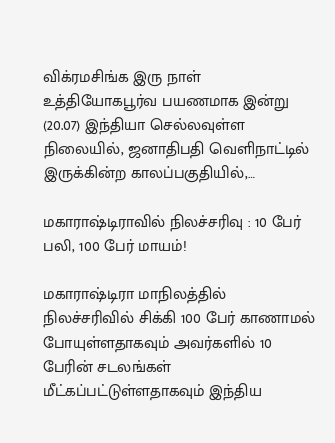விக்ரமசிங்க இரு நாள் உத்தியோகபூர்வ பயணமாக இன்று (20.07) இந்தியா செல்லவுள்ள நிலையில், ஜனாதிபதி வெளிநாட்டில் இருக்கின்ற காலப்பகுதியில்,…

மகாராஷ்டிராவில் நிலச்சரிவு : 10 பேர் பலி, 100 பேர் மாயம்!

மகாராஷ்டிரா மாநிலத்தில் நிலச்சரிவில் சிக்கி 100 பேர் காணாமல் போயுள்ளதாகவும் அவர்களில் 10 பேரின் சடலங்கள் மீட்கப்பட்டுள்ளதாகவும் இந்திய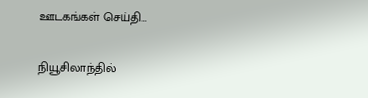ஊடகங்கள் செய்தி…

நியூசிலாந்தில்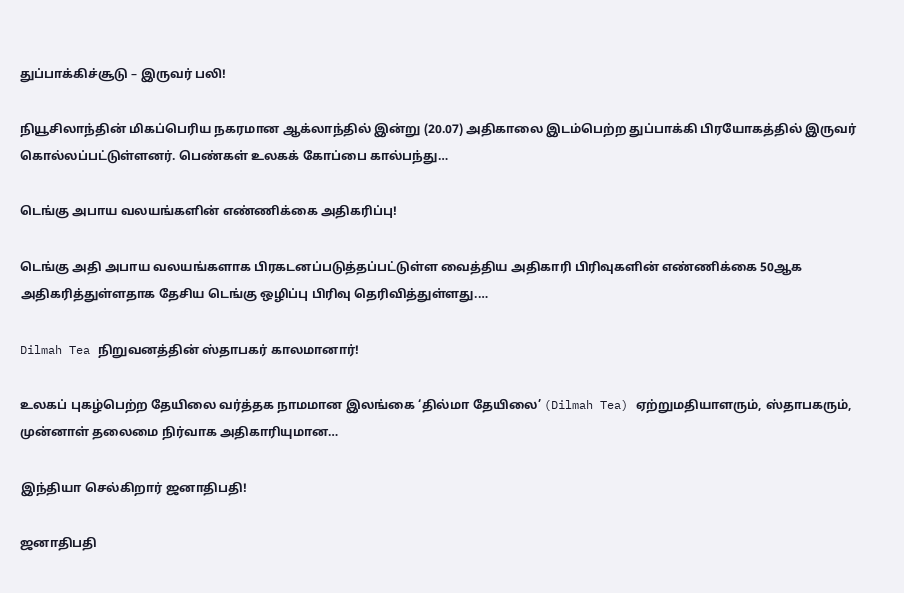துப்பாக்கிச்சூடு – இருவர் பலி!

நியூசிலாந்தின் மிகப்பெரிய நகரமான ஆக்லாந்தில் இன்று (20.07) அதிகாலை இடம்பெற்ற துப்பாக்கி பிரயோகத்தில் இருவர் கொல்லப்பட்டுள்ளனர். பெண்கள் உலகக் கோப்பை கால்பந்து…

டெங்கு அபாய வலயங்களின் எண்ணிக்கை அதிகரிப்பு!

டெங்கு அதி அபாய வலயங்களாக பிரகடனப்படுத்தப்பட்டுள்ள வைத்திய அதிகாரி பிரிவுகளின் எண்ணிக்கை 50ஆக அதிகரித்துள்ளதாக தேசிய டெங்கு ஒழிப்பு பிரிவு தெரிவித்துள்ளது.…

Dilmah Tea நிறுவனத்தின் ஸ்தாபகர் காலமானார்!

உலகப் புகழ்பெற்ற தேயிலை வர்த்தக நாமமான இலங்கை ‘தில்மா தேயிலை’ (Dilmah Tea) ஏற்றுமதியாளரும், ஸ்தாபகரும், முன்னாள் தலைமை நிர்வாக அதிகாரியுமான…

இந்தியா செல்கிறார் ஜனாதிபதி!

ஜனாதிபதி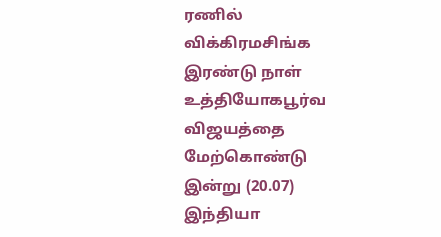ரணில் விக்கிரமசிங்க இரண்டு நாள் உத்தியோகபூர்வ விஜயத்தை மேற்கொண்டு இன்று (20.07) இந்தியா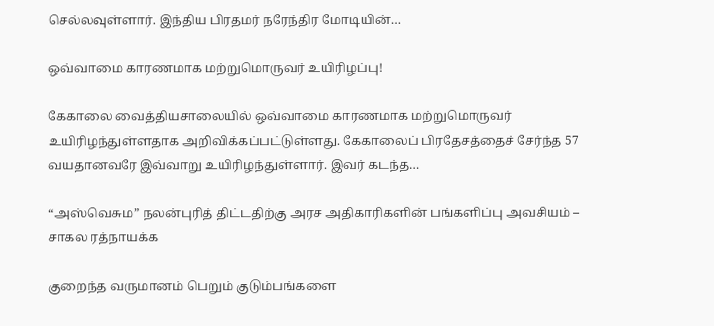செல்லவுள்ளார். இந்திய பிரதமர் நரேந்திர மோடியின்…

ஒவ்வாமை காரணமாக மற்றுமொருவர் உயிரிழப்பு!

கேகாலை வைத்தியசாலையில் ஒவ்வாமை காரணமாக மற்றுமொருவர் உயிரிழந்துள்ளதாக அறிவிக்கப்பட்டுள்ளது. கேகாலைப் பிரதேசத்தைச் சேர்ந்த 57 வயதானவரே இவ்வாறு உயிரிழந்துள்ளார். இவர் கடந்த…

“அஸ்வெசும” நலன்புரித் திட்டதிற்கு அரச அதிகாரிகளின் பங்களிப்பு அவசியம் – சாகல ரத்நாயக்க

குறைந்த வருமானம் பெறும் குடும்பங்களை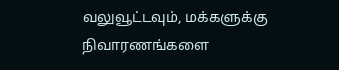வலுவூட்டவும், மக்களுக்கு நிவாரணங்களை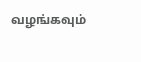வழங்கவும்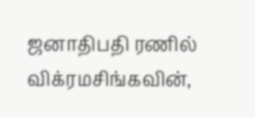ஜனாதிபதி ரணில் விக்ரமசிங்கவின்,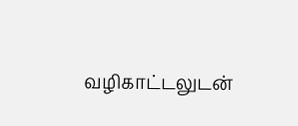வழிகாட்டலுடன்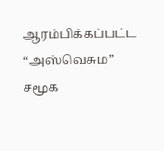ஆரம்பிக்கப்பட்ட “அஸ்வெசும” சமூக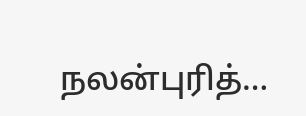நலன்புரித்…